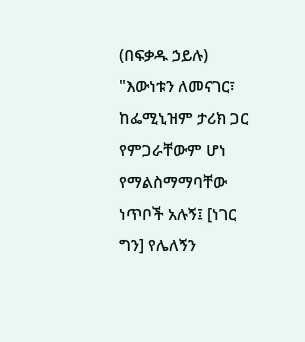(በፍቃዱ ኃይሉ)
"እውነቱን ለመናገር፣ ከፌሚኒዝም ታሪክ ጋር የምጋራቸውም ሆነ የማልስማማባቸው ነጥቦች አሉኝ፤ [ነገር ግን] የሌለኝን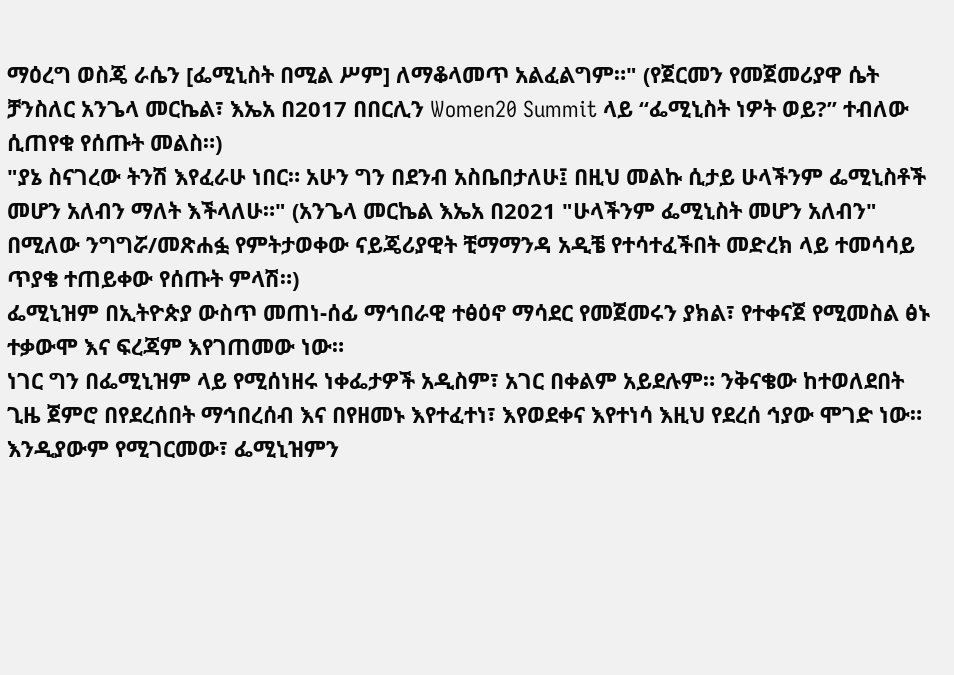ማዕረግ ወስጄ ራሴን [ፌሚኒስት በሚል ሥም] ለማቆላመጥ አልፈልግም።" (የጀርመን የመጀመሪያዋ ሴት ቻንስለር አንጌላ መርኬል፣ እኤአ በ2017 በበርሊን Women20 Summit ላይ “ፌሚኒስት ነዎት ወይ?” ተብለው ሲጠየቁ የሰጡት መልስ።)
"ያኔ ስናገረው ትንሽ እየፈራሁ ነበር። አሁን ግን በደንብ አስቤበታለሁ፤ በዚህ መልኩ ሲታይ ሁላችንም ፌሚኒስቶች መሆን አለብን ማለት እችላለሁ።" (አንጌላ መርኬል እኤአ በ2021 "ሁላችንም ፌሚኒስት መሆን አለብን" በሚለው ንግግሯ/መጽሐፏ የምትታወቀው ናይጄሪያዊት ቺማማንዳ አዲቼ የተሳተፈችበት መድረክ ላይ ተመሳሳይ ጥያቄ ተጠይቀው የሰጡት ምላሽ።)
ፌሚኒዝም በኢትዮጵያ ውስጥ መጠነ-ሰፊ ማኅበራዊ ተፅዕኖ ማሳደር የመጀመሩን ያክል፣ የተቀናጀ የሚመስል ፅኑ ተቃውሞ እና ፍረጃም እየገጠመው ነው።
ነገር ግን በፌሚኒዝም ላይ የሚሰነዘሩ ነቀፌታዎች አዲስም፣ አገር በቀልም አይደሉም። ንቅናቄው ከተወለደበት ጊዜ ጀምሮ በየደረሰበት ማኅበረሰብ እና በየዘመኑ እየተፈተነ፣ እየወደቀና እየተነሳ እዚህ የደረሰ ኅያው ሞገድ ነው። እንዲያውም የሚገርመው፣ ፌሚኒዝምን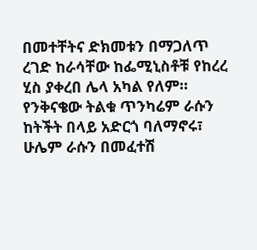በመተቸትና ድክመቱን በማጋለጥ ረገድ ከራሳቸው ከፌሚኒስቶቹ የከረረ ሂስ ያቀረበ ሌላ አካል የለም። የንቅናቄው ትልቁ ጥንካሬም ራሱን ከትችት በላይ አድርጎ ባለማኖሩ፣ ሁሌም ራሱን በመፈተሽ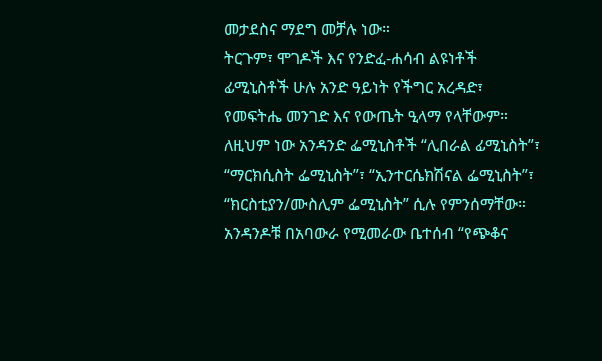መታደስና ማደግ መቻሉ ነው።
ትርጉም፣ ሞገዶች እና የንድፈ-ሐሳብ ልዩነቶች
ፊሚኒስቶች ሁሉ አንድ ዓይነት የችግር አረዳድ፣ የመፍትሔ መንገድ እና የውጤት ዒላማ የላቸውም። ለዚህም ነው አንዳንድ ፌሚኒስቶች “ሊበራል ፊሚኒስት”፣ “ማርክሲስት ፌሚኒስት”፣ “ኢንተርሴክሽናል ፌሚኒስት”፣ “ክርስቲያን/ሙስሊም ፌሚኒስት” ሲሉ የምንሰማቸው። አንዳንዶቹ በአባውራ የሚመራው ቤተሰብ “የጭቆና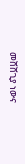መሸሸጊያ ነውና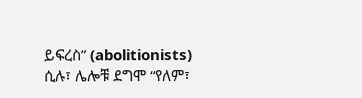ይፍረስ” (abolitionists) ሲሉ፣ ሌሎቹ ደግሞ “የለም፣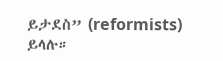ይታደስ” (reformists) ይላሉ።